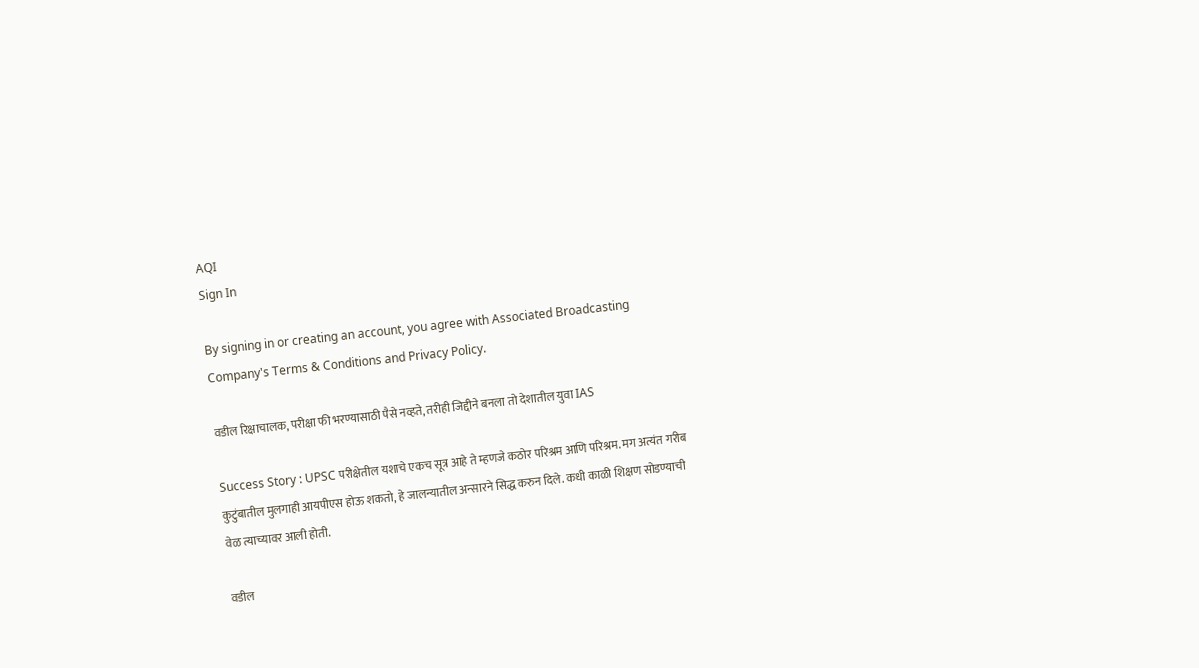AQI
Sign In

By signing in or creating an account, you agree with Associated Broadcasting Company's Terms & Conditions and Privacy Policy.

वडील रिक्षाचालक, परीक्षा फी भरण्यासाठी पैसे नव्हते, तरीही जिद्दीने बनला तो देशातील युवा IAS

Success Story : UPSC परीक्षेतील यशाचे एकच सूत्र आहे ते म्हणजे कठोर परिश्रम आणि परिश्रम. मग अत्यंत गरीब कुटुंबातील मुलगाही आयपीएस होऊ शकतो, हे जालन्यातील अन्सारने सिद्ध करुन दिले. कधी काळी शिक्षण सोडण्याची वेळ त्याच्यावर आली होती.

वडील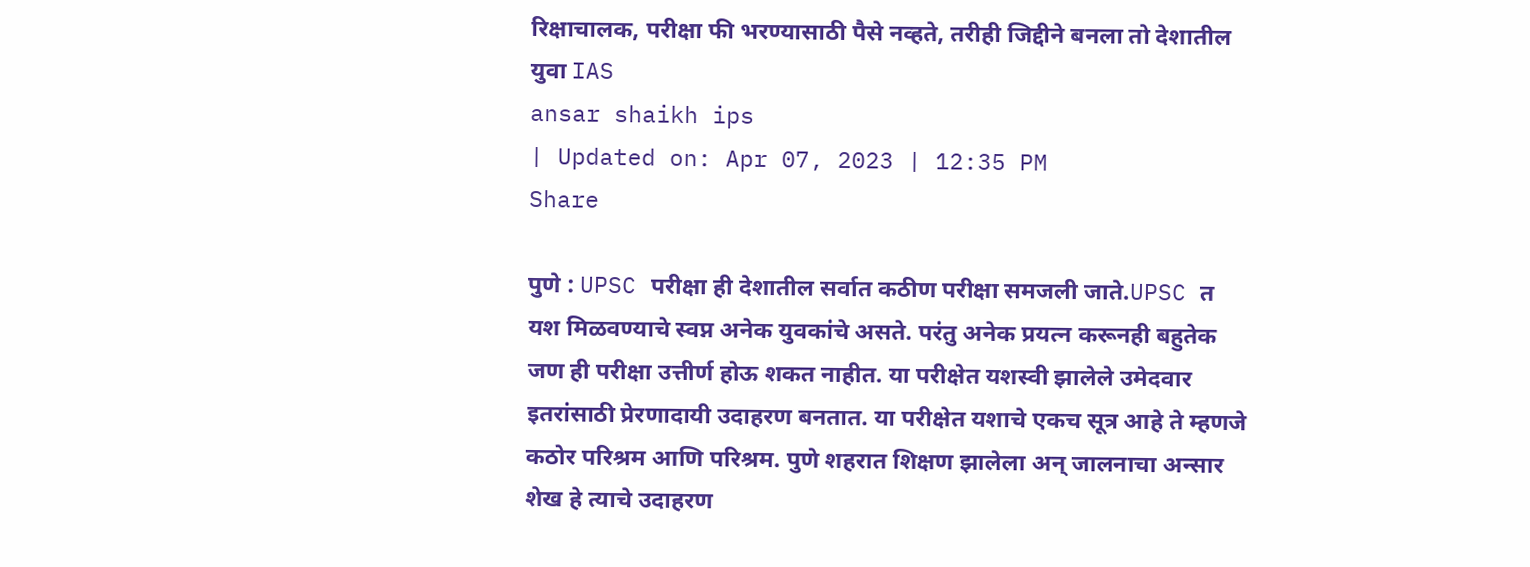रिक्षाचालक, परीक्षा फी भरण्यासाठी पैसे नव्हते, तरीही जिद्दीने बनला तो देशातील युवा IAS
ansar shaikh ips
| Updated on: Apr 07, 2023 | 12:35 PM
Share

पुणे : UPSC परीक्षा ही देशातील सर्वात कठीण परीक्षा समजली जाते.UPSC त यश मिळवण्याचे स्वप्न अनेक युवकांचे असते. परंतु अनेक प्रयत्न करूनही बहुतेक जण ही परीक्षा उत्तीर्ण होऊ शकत नाहीत. या परीक्षेत यशस्वी झालेले उमेदवार इतरांसाठी प्रेरणादायी उदाहरण बनतात. या परीक्षेत यशाचे एकच सूत्र आहे ते म्हणजे कठोर परिश्रम आणि परिश्रम. पुणे शहरात शिक्षण झालेला अन् जालनाचा अन्सार शेख हे त्याचे उदाहरण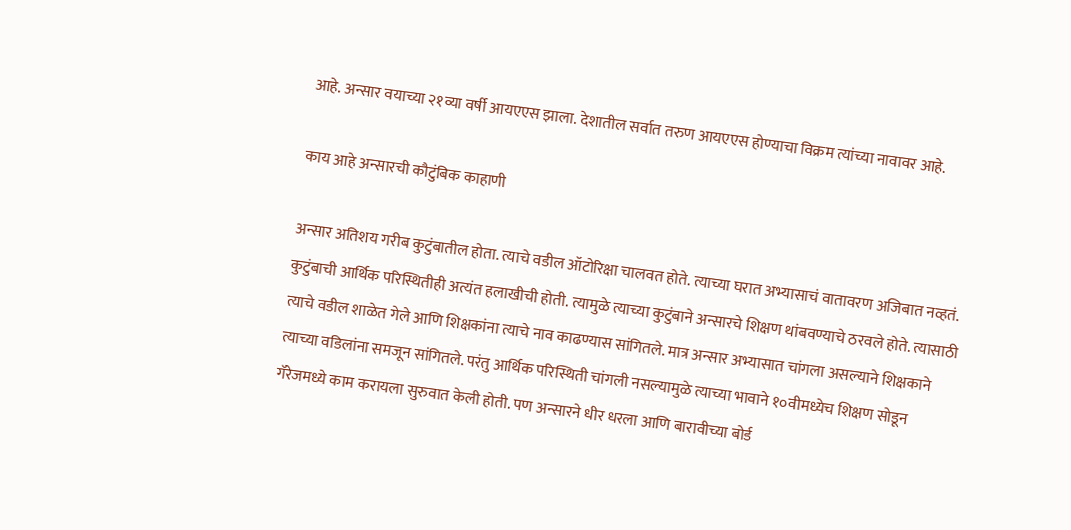आहे. अन्सार वयाच्या २१व्या वर्षी आयएएस झाला. देशातील सर्वात तरुण आयएएस होण्याचा विक्रम त्यांच्या नावावर आहे.

काय आहे अन्सारची कौटुंबिक काहाणी

अन्सार अतिशय गरीब कुटुंबातील होता. त्याचे वडील ऑटोरिक्षा चालवत होते. त्याच्या घरात अभ्यासाचं वातावरण अजिबात नव्हतं. कुटुंबाची आर्थिक परिस्थितीही अत्यंत हलाखीची होती. त्यामुळे त्याच्या कुटुंबाने अन्सारचे शिक्षण थांबवण्याचे ठरवले होते. त्यासाठी त्याचे वडील शाळेत गेले आणि शिक्षकांना त्याचे नाव काढण्यास सांगितले. मात्र अन्सार अभ्यासात चांगला असल्याने शिक्षकाने त्याच्या वडिलांना समजून सांगितले. परंतु आर्थिक परिस्थिती चांगली नसल्यामुळे त्याच्या भावाने १०वीमध्येच शिक्षण सोडून गॅरेजमध्ये काम करायला सुरुवात केली होती. पण अन्सारने धीर धरला आणि बारावीच्या बोर्ड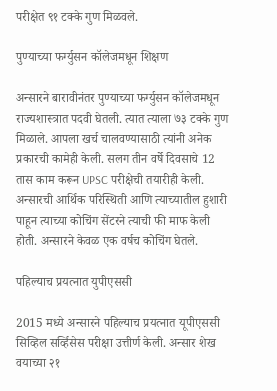परीक्षेत ९१ टक्के गुण मिळवले.

पुण्याच्या फर्ग्युसन कॉलेजमधून शिक्षण

अन्सारने बारावीनंतर पुण्याच्या फर्ग्युसन कॉलेजमधून राज्यशास्त्रात पदवी घेतली. त्यात त्याला ७३ टक्के गुण मिळाले. आपला खर्च चालवण्यासाठी त्यांनी अनेक प्रकारची कामेही केली. सलग तीन वर्षे दिवसाचे 12 तास काम करून UPSC परीक्षेची तयारीही केली. अन्सारची आर्थिक परिस्थिती आणि त्याच्यातील हुशारी पाहून त्याच्या कोचिंग सेंटरने त्याची फी माफ केली होती. अन्सारने केवळ एक वर्षच कोचिंग घेतले.

पहिल्याच प्रयत्नात युपीएससी

2015 मध्ये अन्सारने पहिल्याच प्रयत्नात यूपीएससी सिव्हिल सर्व्हिसेस परीक्षा उत्तीर्ण केली. अन्सार शेख वयाच्या २१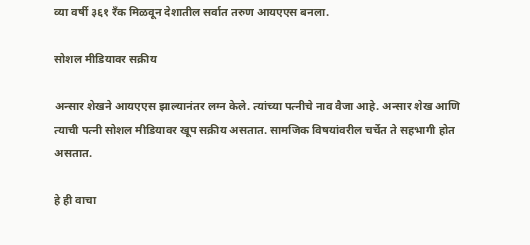व्या वर्षी ३६१ रँक मिळवून देशातील सर्वात तरुण आयएएस बनला.

सोशल मीडियावर सक्रीय

अन्सार शेखने आयएएस झाल्यानंतर लग्न केले. त्यांच्या पत्नीचे नाव वैजा आहे. अन्सार शेख आणि त्याची पत्नी सोशल मीडियावर खूप सक्रीय असतात. सामजिक विषयांवरील चर्चेत ते सहभागी होत असतात.

हे ही वाचा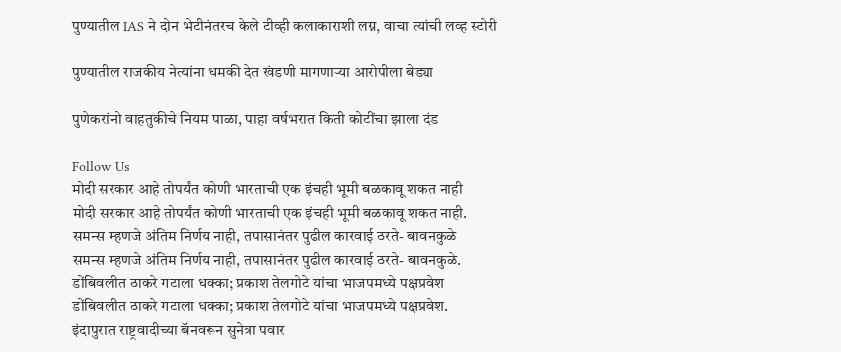पुण्यातील IAS ने दोन भेटीनंतरच केले टीव्ही कलाकाराशी लग्न, वाचा त्यांची लव्ह स्टोरी

पुण्यातील राजकीय नेत्यांना धमकी देत खंडणी मागणाऱ्या आरोपीला बेड्या

पुणेकरांनो वाहतुकीचे नियम पाळा, पाहा वर्षभरात किती कोटींचा झाला दंड

Follow Us
मोदी सरकार आहे तोपर्यंत कोणी भारताची एक इंचही भूमी बळकावू शकत नाही
मोदी सरकार आहे तोपर्यंत कोणी भारताची एक इंचही भूमी बळकावू शकत नाही.
समन्स म्हणजे अंतिम निर्णय नाही, तपासानंतर पुढील कारवाई ठरते- बावनकुळे
समन्स म्हणजे अंतिम निर्णय नाही, तपासानंतर पुढील कारवाई ठरते- बावनकुळे.
डोंबिवलीत ठाकरे गटाला धक्का; प्रकाश तेलगोटे यांचा भाजपमध्ये पक्षप्रवेश
डोंबिवलीत ठाकरे गटाला धक्का; प्रकाश तेलगोटे यांचा भाजपमध्ये पक्षप्रवेश.
इंदापुरात राष्ट्रवादीच्या बॅनवरून सुनेत्रा पवार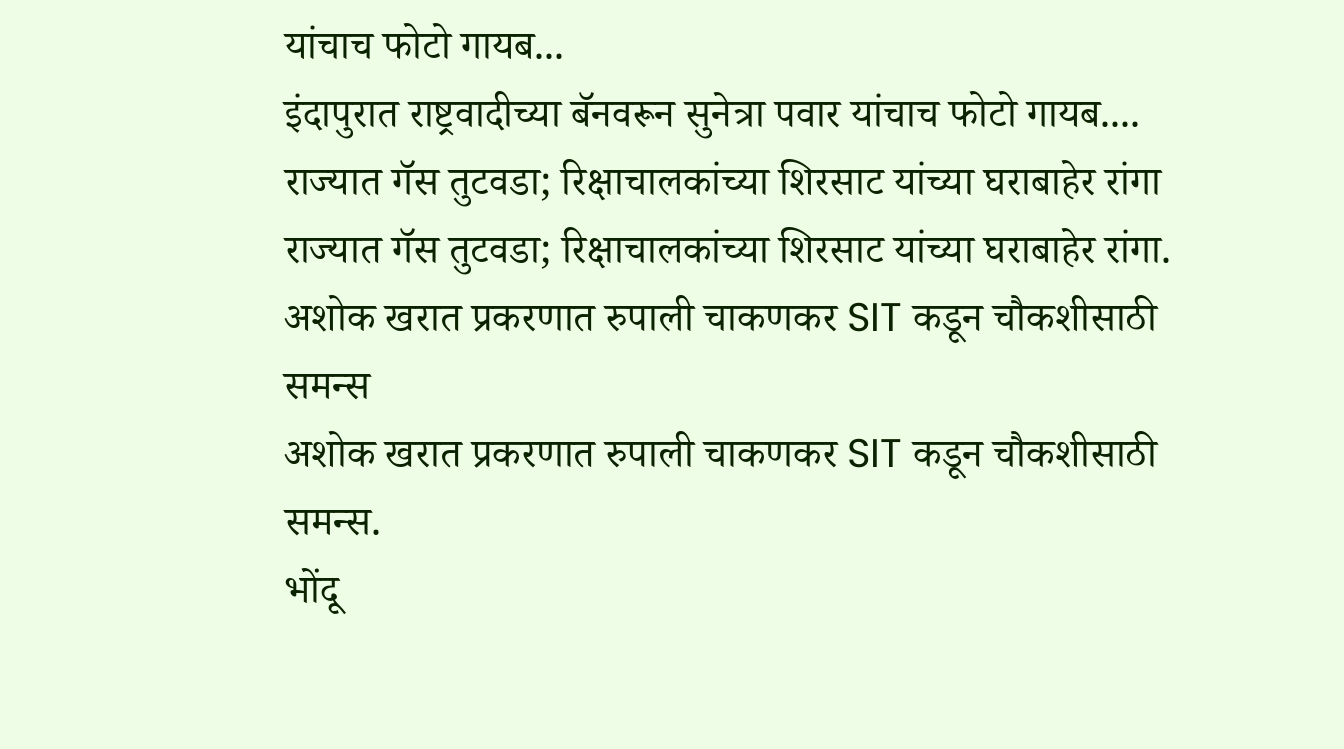यांचाच फोटो गायब...
इंदापुरात राष्ट्रवादीच्या बॅनवरून सुनेत्रा पवार यांचाच फोटो गायब....
राज्यात गॅस तुटवडा; रिक्षाचालकांच्या शिरसाट यांच्या घराबाहेर रांगा
राज्यात गॅस तुटवडा; रिक्षाचालकांच्या शिरसाट यांच्या घराबाहेर रांगा.
अशोक खरात प्रकरणात रुपाली चाकणकर SIT कडून चौकशीसाठी समन्स
अशोक खरात प्रकरणात रुपाली चाकणकर SIT कडून चौकशीसाठी समन्स.
भोंदू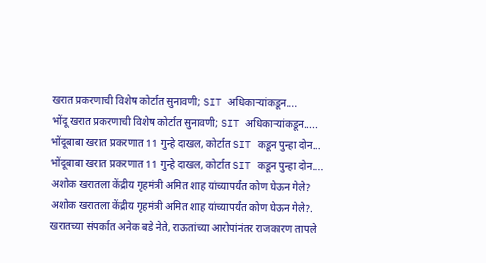खरात प्रकरणाची विशेष कोर्टात सुनावणी; SIT अधिकाऱ्यांकडून....
भोंदू खरात प्रकरणाची विशेष कोर्टात सुनावणी; SIT अधिकाऱ्यांकडून.....
भोंदूबाबा खरात प्रकरणात 11 गुन्हे दाखल, कोर्टात SIT कडून पुन्हा दोन...
भोंदूबाबा खरात प्रकरणात 11 गुन्हे दाखल, कोर्टात SIT कडून पुन्हा दोन....
अशोक खरातला केंद्रीय गृहमंत्री अमित शाह यांच्यापर्यंत कोण घेऊन गेले?
अशोक खरातला केंद्रीय गृहमंत्री अमित शाह यांच्यापर्यंत कोण घेऊन गेले?.
खरातच्या संपर्कात अनेक बडे नेते, राऊतांच्या आरोपांनंतर राजकारण तापले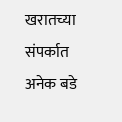खरातच्या संपर्कात अनेक बडे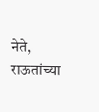नेते, राऊतांच्या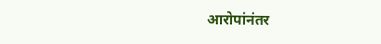आरोपांनंतर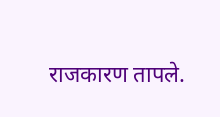राजकारण तापले.